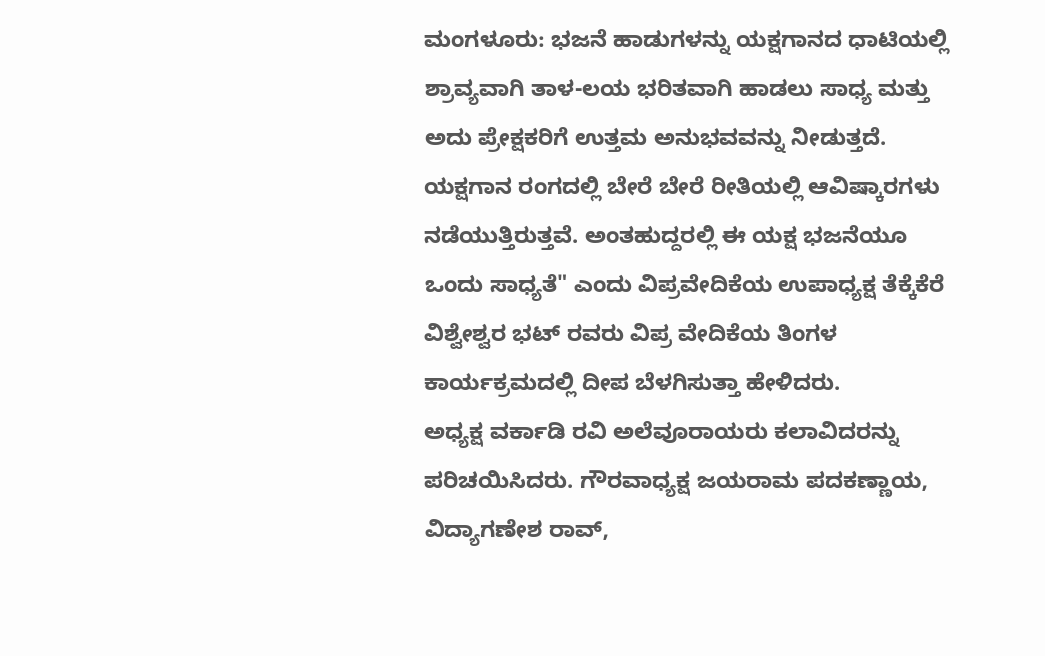ಮಂಗಳೂರು: ಭಜನೆ ಹಾಡುಗಳನ್ನು ಯಕ್ಷಗಾನದ ಧಾಟಿಯಲ್ಲಿ ಶ್ರಾವ್ಯವಾಗಿ ತಾಳ-ಲಯ ಭರಿತವಾಗಿ ಹಾಡಲು ಸಾಧ್ಯ ಮತ್ತು ಅದು ಪ್ರೇಕ್ಷಕರಿಗೆ ಉತ್ತಮ ಅನುಭವವನ್ನು ನೀಡುತ್ತದೆ. ಯಕ್ಷಗಾನ ರಂಗದಲ್ಲಿ ಬೇರೆ ಬೇರೆ ರೀತಿಯಲ್ಲಿ ಆವಿಷ್ಕಾರಗಳು ನಡೆಯುತ್ತಿರುತ್ತವೆ. ಅಂತಹುದ್ದರಲ್ಲಿ ಈ ಯಕ್ಷ ಭಜನೆಯೂ ಒಂದು ಸಾಧ್ಯತೆ" ಎಂದು ವಿಪ್ರವೇದಿಕೆಯ ಉಪಾಧ್ಯಕ್ಷ ತೆಕ್ಕೆಕೆರೆ ವಿಶ್ವೇಶ್ವರ ಭಟ್ ರವರು ವಿಪ್ರ ವೇದಿಕೆಯ ತಿಂಗಳ ಕಾರ್ಯಕ್ರಮದಲ್ಲಿ ದೀಪ ಬೆಳಗಿಸುತ್ತಾ ಹೇಳಿದರು.
ಅಧ್ಯಕ್ಷ ವರ್ಕಾಡಿ ರವಿ ಅಲೆವೂರಾಯರು ಕಲಾವಿದರನ್ನು ಪರಿಚಯಿಸಿದರು. ಗೌರವಾಧ್ಯಕ್ಷ ಜಯರಾಮ ಪದಕಣ್ಣಾಯ, ವಿದ್ಯಾಗಣೇಶ ರಾವ್,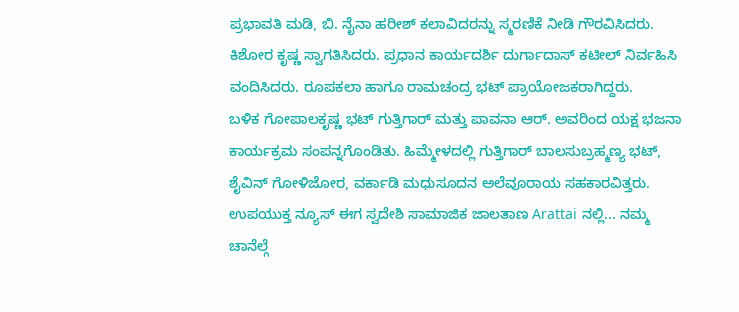ಪ್ರಭಾವತಿ ಮಡಿ, ಬಿ. ನೈನಾ ಹರೀಶ್ ಕಲಾವಿದರನ್ನು ಸ್ಮರಣಿಕೆ ನೀಡಿ ಗೌರವಿಸಿದರು. ಕಿಶೋರ ಕೃಷ್ಣ ಸ್ವಾಗತಿಸಿದರು. ಪ್ರಧಾನ ಕಾರ್ಯದರ್ಶಿ ದುರ್ಗಾದಾಸ್ ಕಟೀಲ್ ನಿರ್ವಹಿಸಿ ವಂದಿಸಿದರು. ರೂಪಕಲಾ ಹಾಗೂ ರಾಮಚಂದ್ರ ಭಟ್ ಪ್ರಾಯೋಜಕರಾಗಿದ್ದರು.
ಬಳಿಕ ಗೋಪಾಲಕೃಷ್ಣ ಭಟ್ ಗುತ್ತಿಗಾರ್ ಮತ್ತು ಪಾವನಾ ಆರ್. ಅವರಿಂದ ಯಕ್ಷ ಭಜನಾ ಕಾರ್ಯಕ್ರಮ ಸಂಪನ್ನಗೊಂಡಿತು. ಹಿಮ್ಮೇಳದಲ್ಲಿ ಗುತ್ತಿಗಾರ್ ಬಾಲಸುಬ್ರಹ್ಮಣ್ಯ ಭಟ್, ಶೈವಿನ್ ಗೋಳಿಜೋರ, ವರ್ಕಾಡಿ ಮಧುಸೂದನ ಅಲೆವೂರಾಯ ಸಹಕಾರವಿತ್ತರು.
ಉಪಯುಕ್ತ ನ್ಯೂಸ್ ಈಗ ಸ್ವದೇಶಿ ಸಾಮಾಜಿಕ ಜಾಲತಾಣ Arattai ನಲ್ಲಿ... ನಮ್ಮ ಚಾನೆಲ್ಗೆ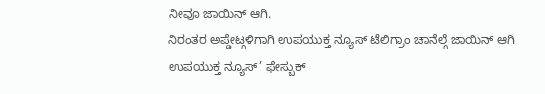ನೀವೂ ಜಾಯಿನ್ ಆಗಿ.
ನಿರಂತರ ಅಪ್ಡೇಟ್ಗಳಿಗಾಗಿ ಉಪಯುಕ್ತ ನ್ಯೂಸ್ ಟೆಲಿಗ್ರಾಂ ಚಾನೆಲ್ಗೆ ಜಾಯಿನ್ ಆಗಿ
ಉಪಯುಕ್ತ ನ್ಯೂಸ್’ ಫೇಸ್ಬುಕ್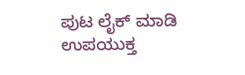ಪುಟ ಲೈಕ್ ಮಾಡಿ
ಉಪಯುಕ್ತ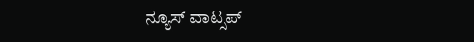ನ್ಯೂಸ್ ವಾಟ್ಸಪ್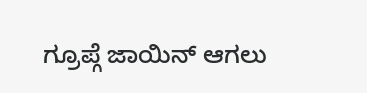ಗ್ರೂಪ್ಗೆ ಜಾಯಿನ್ ಆಗಲು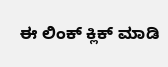ಈ ಲಿಂಕ್ ಕ್ಲಿಕ್ ಮಾಡಿ